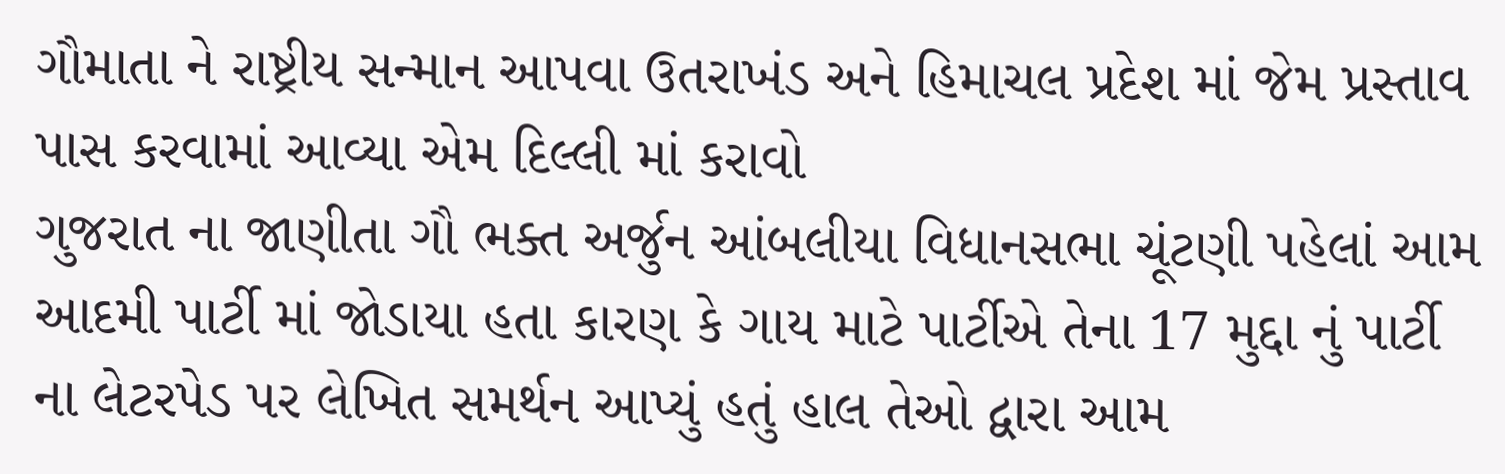ગૌમાતા ને રાષ્ટ્રીય સન્માન આપવા ઉતરાખંડ અને હિમાચલ પ્રદેશ માં જેમ પ્રસ્તાવ પાસ કરવામાં આવ્યા એમ દિલ્લી માં કરાવો
ગુજરાત ના જાણીતા ગૌ ભક્ત અર્જુન આંબલીયા વિધાનસભા ચૂંટણી પહેલાં આમ આદમી પાર્ટી માં જોડાયા હતા કારણ કે ગાય માટે પાર્ટીએ તેના 17 મુદ્દા નું પાર્ટી ના લેટરપેડ પર લેખિત સમર્થન આપ્યું હતું હાલ તેઓ દ્વારા આમ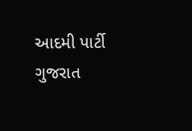આદમી પાર્ટી ગુજરાત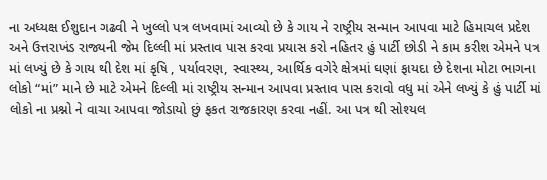ના અધ્યક્ષ ઈશુદાન ગઢવી ને ખુલ્લો પત્ર લખવામાં આવ્યો છે કે ગાય ને રાષ્ટ્રીય સન્માન આપવા માટે હિમાચલ પ્રદેશ અને ઉત્તરાખંડ રાજ્યની જેમ દિલ્લી માં પ્રસ્તાવ પાસ કરવા પ્રયાસ કરો નહિતર હું પાર્ટી છોડી ને કામ કરીશ એમને પત્ર માં લખ્યું છે કે ગાય થી દેશ માં કૃષિ , પર્યાવરણ, સ્વાસ્થ્ય, આર્થિક વગેરે ક્ષેત્રમાં ઘણાં ફાયદા છે દેશના મોટા ભાગના લોકો “માં” માને છે માટે એમને દિલ્લી માં રાષ્ટ્રીય સન્માન આપવા પ્રસ્તાવ પાસ કરાવો વધુ માં એને લખ્યું કે હું પાર્ટી માં લોકો ના પ્રશ્નો ને વાચા આપવા જોડાયો છું ફકત રાજકારણ કરવા નહીં. આ પત્ર થી સોશ્યલ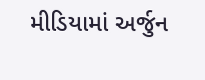મીડિયામાં અર્જુન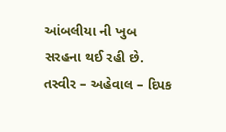આંબલીયા ની ખુબ સરહના થઈ રહી છે.
તસ્વીર – અહેવાલ – દિપક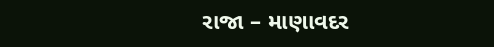રાજા – માણાવદર